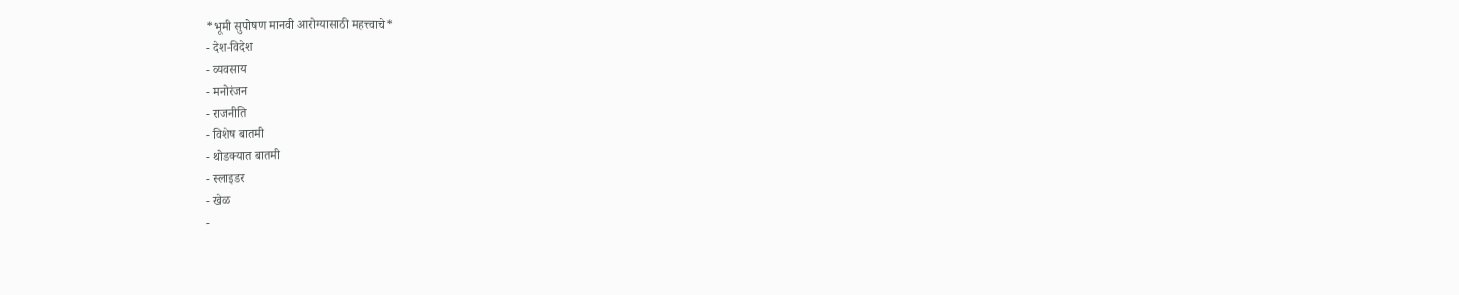*भूमी सुपोषण मानवी आरोग्यासाठी महत्त्वाचे*
- देश-विदेश
- व्यवसाय
- मनोरंजन
- राजनीति
- विशेष बातमी
- थोडक्यात बातमी
- स्लाइडर
- खेळ
-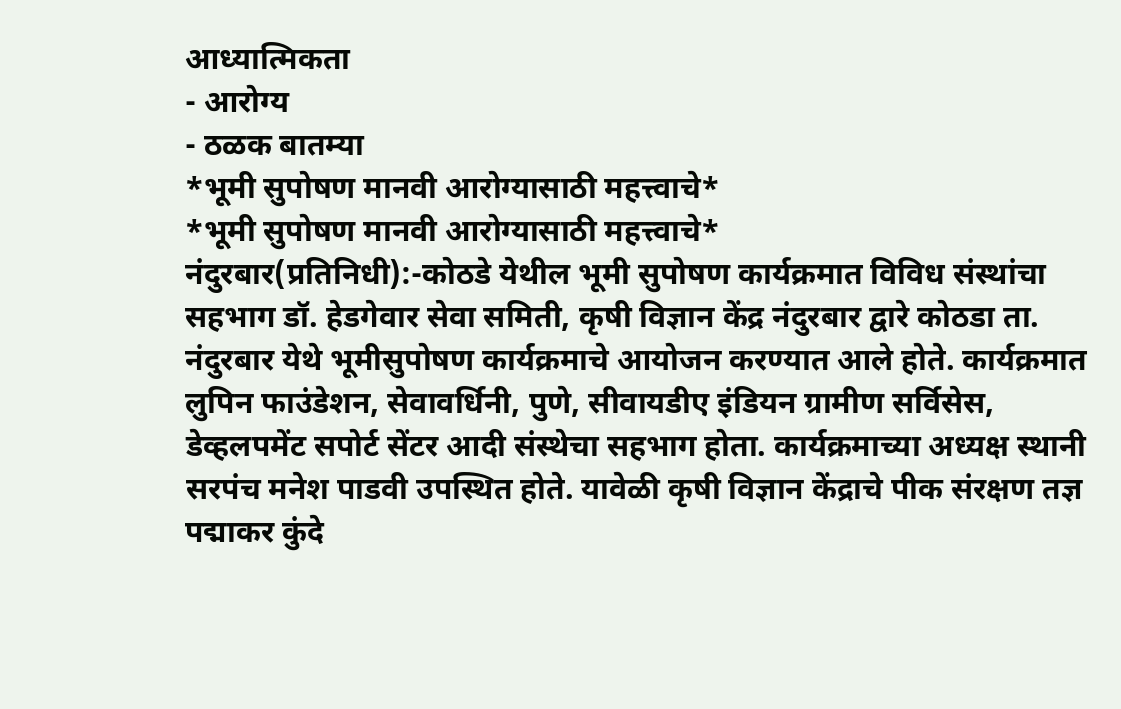आध्यात्मिकता
- आरोग्य
- ठळक बातम्या
*भूमी सुपोषण मानवी आरोग्यासाठी महत्त्वाचे*
*भूमी सुपोषण मानवी आरोग्यासाठी महत्त्वाचे*
नंदुरबार(प्रतिनिधी):-कोठडे येथील भूमी सुपोषण कार्यक्रमात विविध संस्थांचा सहभाग डॉ. हेडगेवार सेवा समिती, कृषी विज्ञान केंद्र नंदुरबार द्वारे कोठडा ता. नंदुरबार येथे भूमीसुपोषण कार्यक्रमाचे आयोजन करण्यात आले होते. कार्यक्रमात लुपिन फाउंडेशन, सेवावर्धिनी, पुणे, सीवायडीए इंडियन ग्रामीण सर्विसेस, डेव्हलपमेंट सपोर्ट सेंटर आदी संस्थेचा सहभाग होता. कार्यक्रमाच्या अध्यक्ष स्थानी सरपंच मनेश पाडवी उपस्थित होते. यावेळी कृषी विज्ञान केंद्राचे पीक संरक्षण तज्ञ पद्माकर कुंदे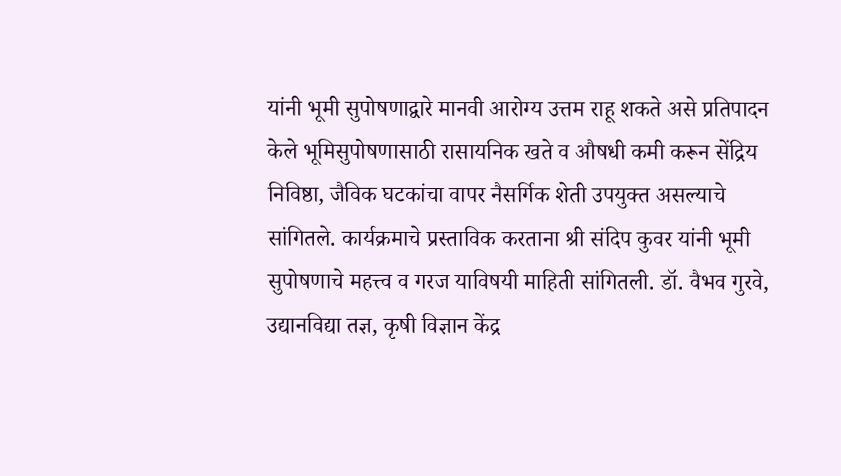यांनी भूमी सुपोषणाद्वारे मानवी आरोग्य उत्तम राहू शकते असे प्रतिपादन केले भूमिसुपोषणासाठी रासायनिक खते व औषधी कमी करून सेंद्रिय निविष्ठा, जैविक घटकांचा वापर नैसर्गिक शेती उपयुक्त असल्याचे सांगितले. कार्यक्रमाचे प्रस्ताविक करताना श्री संदिप कुवर यांनी भूमी सुपोषणाचे महत्त्व व गरज याविषयी माहिती सांगितली. डॉ. वैभव गुरवे, उद्यानविद्या तज्ञ, कृषी विज्ञान केंद्र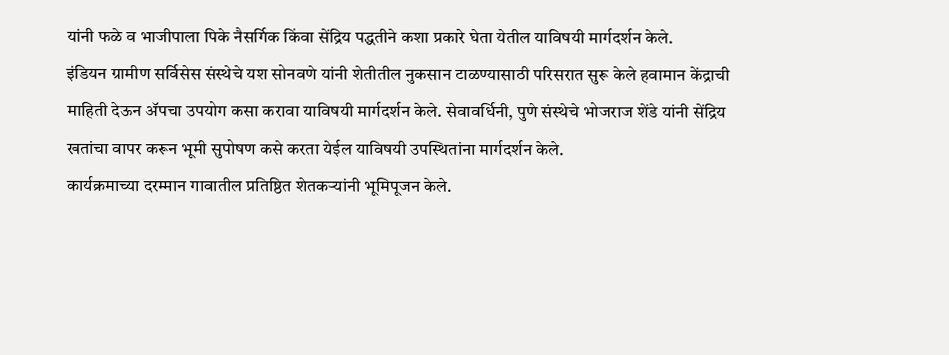यांनी फळे व भाजीपाला पिके नैसर्गिक किंवा सेंद्रिय पद्धतीने कशा प्रकारे घेता येतील याविषयी मार्गदर्शन केले.
इंडियन ग्रामीण सर्विसेस संस्थेचे यश सोनवणे यांनी शेतीतील नुकसान टाळण्यासाठी परिसरात सुरू केले हवामान केंद्राची माहिती देऊन ॲपचा उपयोग कसा करावा याविषयी मार्गदर्शन केले. सेवावर्धिनी, पुणे संस्थेचे भोजराज शेंडे यांनी सेंद्रिय खतांचा वापर करून भूमी सुपोषण कसे करता येईल याविषयी उपस्थितांना मार्गदर्शन केले.
कार्यक्रमाच्या दरम्मान गावातील प्रतिष्ठित शेतकऱ्यांनी भूमिपूजन केले.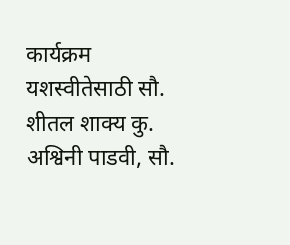कार्यक्रम यशस्वीतेसाठी सौ. शीतल शाक्य कु. अश्विनी पाडवी, सौ.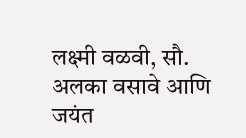लक्ष्मी वळवी, सौ. अलका वसावे आणि जयंत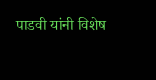पाडवी यांनी विशेष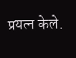प्रयत्न केले.